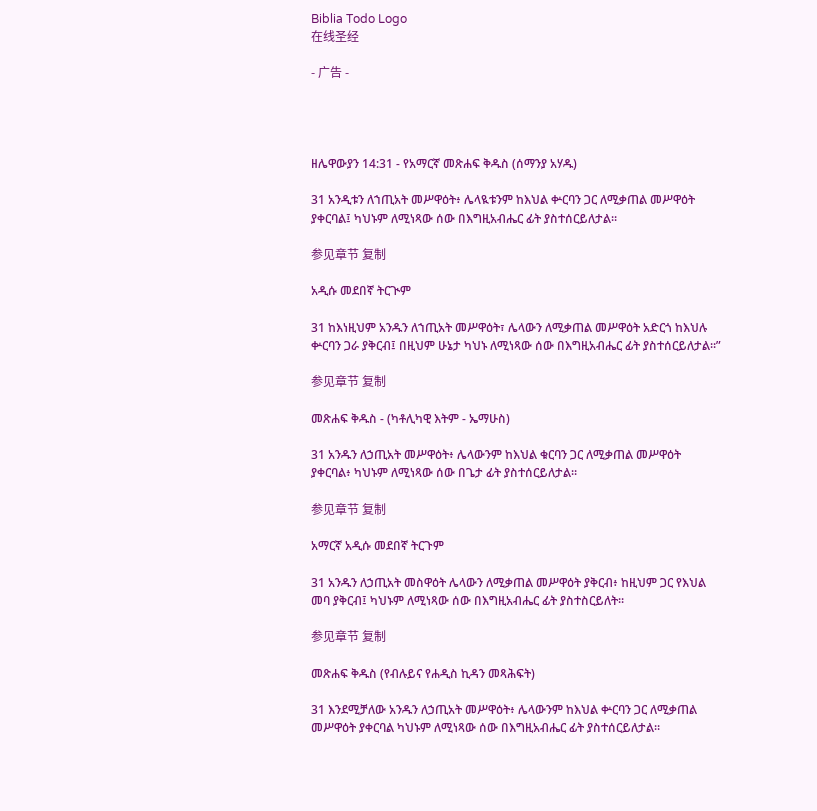Biblia Todo Logo
在线圣经

- 广告 -




ዘሌዋውያን 14:31 - የአማርኛ መጽሐፍ ቅዱስ (ሰማንያ አሃዱ)

31 አንዲቱን ለኀጢአት መሥዋዕት፥ ሌላዪቱንም ከእህል ቍርባን ጋር ለሚቃጠል መሥዋዕት ያቀርባል፤ ካህኑም ለሚነጻው ሰው በእግዚአብሔር ፊት ያስተሰርይለታል።

参见章节 复制

አዲሱ መደበኛ ትርጒም

31 ከእነዚህም አንዱን ለኀጢአት መሥዋዕት፣ ሌላውን ለሚቃጠል መሥዋዕት አድርጎ ከእህሉ ቍርባን ጋራ ያቅርብ፤ በዚህም ሁኔታ ካህኑ ለሚነጻው ሰው በእግዚአብሔር ፊት ያስተሰርይለታል።”

参见章节 复制

መጽሐፍ ቅዱስ - (ካቶሊካዊ እትም - ኤማሁስ)

31 አንዱን ለኃጢአት መሥዋዕት፥ ሌላውንም ከእህል ቁርባን ጋር ለሚቃጠል መሥዋዕት ያቀርባል፥ ካህኑም ለሚነጻው ሰው በጌታ ፊት ያስተሰርይለታል።

参见章节 复制

አማርኛ አዲሱ መደበኛ ትርጉም

31 አንዱን ለኃጢአት መስዋዕት ሌላውን ለሚቃጠል መሥዋዕት ያቅርብ፥ ከዚህም ጋር የእህል መባ ያቅርብ፤ ካህኑም ለሚነጻው ሰው በእግዚአብሔር ፊት ያስተስርይለት።

参见章节 复制

መጽሐፍ ቅዱስ (የብሉይና የሐዲስ ኪዳን መጻሕፍት)

31 እንደሚቻለው አንዱን ለኃጢአት መሥዋዕት፥ ሌላውንም ከእህል ቍርባን ጋር ለሚቃጠል መሥዋዕት ያቀርባል ካህኑም ለሚነጻው ሰው በእግዚአብሔር ፊት ያስተሰርይለታል።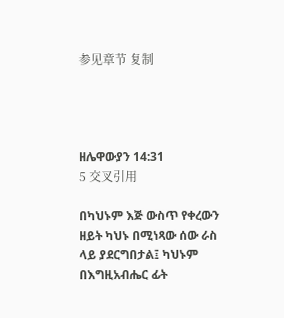参见章节 复制




ዘሌዋውያን 14:31
5 交叉引用

በካህኑም እጅ ውስጥ የቀረውን ዘይት ካህኑ በሚነጻው ሰው ራስ ላይ ያደርግበታል፤ ካህኑም በእግዚአብሔር ፊት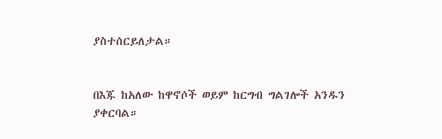ያስተሰርይለታል።


በእጁ ከአለው ከዋኖሶች ወይም ከርግብ ግልገሎች አንዱን ያቀርባል።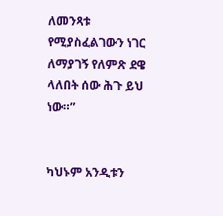ለመንጻቱ የሚያስፈልገውን ነገር ለማያገኝ የለምጽ ደዌ ላለበት ሰው ሕጉ ይህ ነው።”


ካህኑም አንዲቱን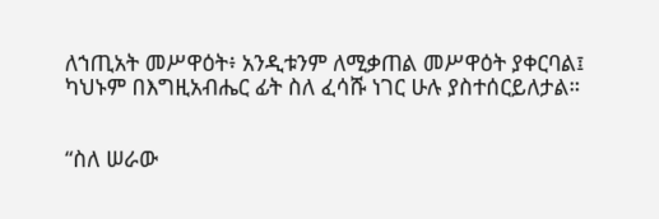ለኀጢአት መሥዋዕት፥ አንዲቱንም ለሚቃጠል መሥዋዕት ያቀርባል፤ ካህኑም በእግዚአብሔር ፊት ስለ ፈሳሹ ነገር ሁሉ ያስተሰርይለታል።


“ስለ ሠራው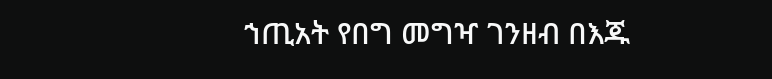ኀጢአት የበግ መግዣ ገንዘብ በእጁ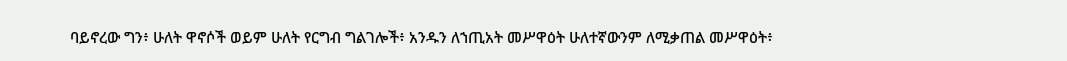ባይኖረው ግን፥ ሁለት ዋኖሶች ወይም ሁለት የርግብ ግልገሎች፥ አንዱን ለኀጢአት መሥዋዕት ሁለተኛውንም ለሚቃጠል መሥዋዕት፥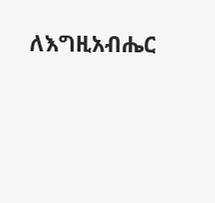ለእግዚአብሔር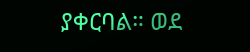ያቀርባል። ወደ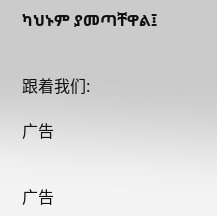ካህኑም ያመጣቸዋል፤


跟着我们:

广告


广告